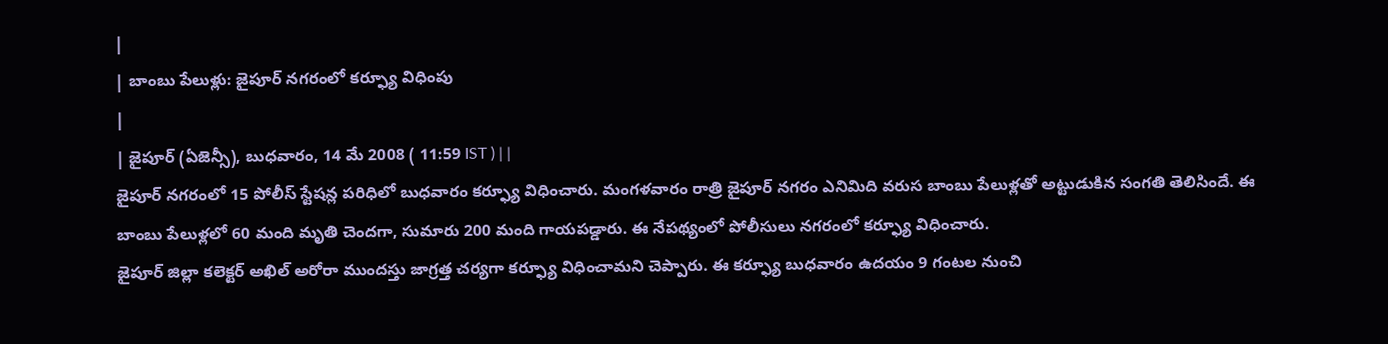|
| బాంబు పేలుళ్లు: జైపూర్ నగరంలో కర్ఫ్యూ విధింపు
|
| జైపూర్ (ఏజెన్సీ), బుధవారం, 14 మే 2008 ( 11:59 IST ) | |
జైపూర్ నగరంలో 15 పోలీస్ స్టేషన్ల పరిధిలో బుధవారం కర్ఫ్యూ విధించారు. మంగళవారం రాత్రి జైపూర్ నగరం ఎనిమిది వరుస బాంబు పేలుళ్లతో అట్టుడుకిన సంగతి తెలిసిందే. ఈ బాంబు పేలుళ్లలో 60 మంది మృతి చెందగా, సుమారు 200 మంది గాయపడ్డారు. ఈ నేపథ్యంలో పోలీసులు నగరంలో కర్ఫ్యూ విధించారు.
జైపూర్ జిల్లా కలెక్టర్ అఖిల్ అరోరా ముందస్తు జాగ్రత్త చర్యగా కర్ఫ్యూ విధించామని చెప్పారు. ఈ కర్ఫ్యూ బుధవారం ఉదయం 9 గంటల నుంచి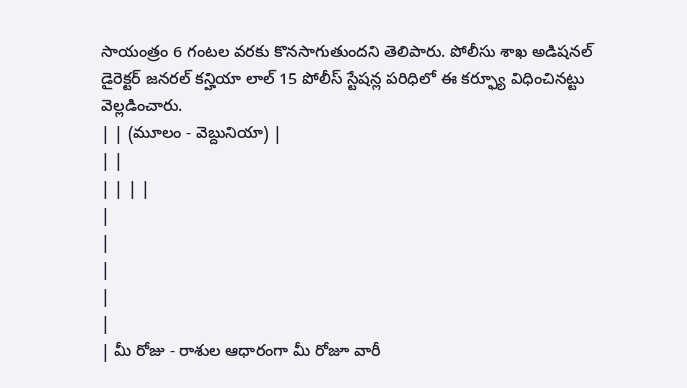సాయంత్రం 6 గంటల వరకు కొనసాగుతుందని తెలిపారు. పోలీసు శాఖ అడిషనల్ డైరెక్టర్ జనరల్ కన్హియా లాల్ 15 పోలీస్ స్టేషన్ల పరిధిలో ఈ కర్ఫ్యూ విధించినట్టు వెల్లడించారు.
| | (మూలం - వెబ్దునియా) |
| |
| | | |
|
|
|
|
|
| మీ రోజు - రాశుల ఆధారంగా మీ రోజూ వారీ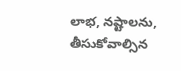లాభ, నష్టాలను, తీసుకోవాల్సిన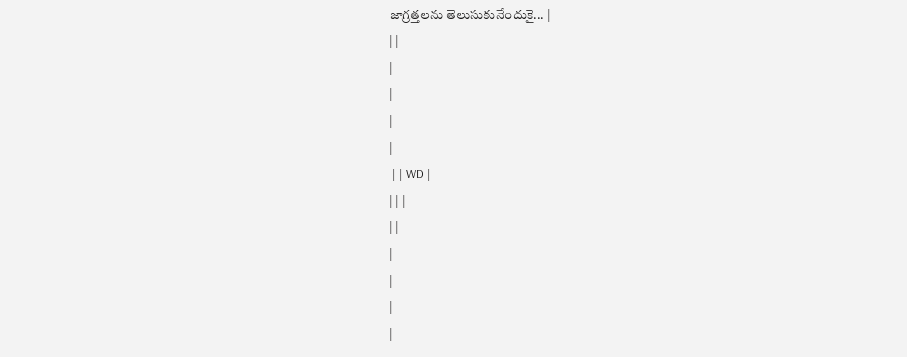జాగ్రత్తలను తెలుసుకునేందుకై... |
| |
|
|
|
|
 | | WD |
| | |
| |
|
|
|
|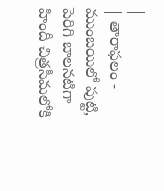|
| తారాఫలం - ముంబయిలో పుట్టి, పెరిగి బాలనటిగా హిందీ చిత్రసీమలోకి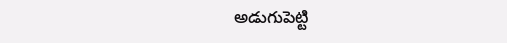అడుగుపెట్టి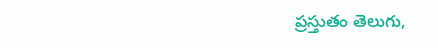ప్రస్తుతం తెలుగు,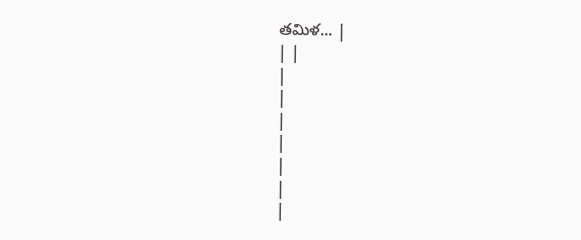తమిళ... |
| |
|
|
|
|
|
|
|